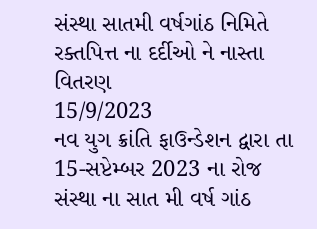સંસ્થા સાતમી વર્ષગાંઠ નિમિતે રક્તપિત્ત ના દર્દીઓ ને નાસ્તા વિતરણ
15/9/2023
નવ યુગ ક્રાંતિ ફાઉન્ડેશન દ્વારા તા 15-સપ્ટેમ્બર 2023 ના રોજ સંસ્થા ના સાત મી વર્ષ ગાંઠ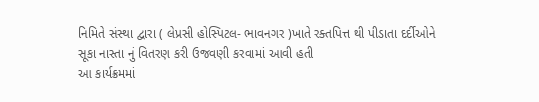નિમિતે સંસ્થા દ્વારા ( લેપ્રસી હોસ્પિટલ- ભાવનગર )ખાતે રક્તપિત્ત થી પીડાતા દર્દીઓને સૂકા નાસ્તા નું વિતરણ કરી ઉજવણી કરવામાં આવી હતી
આ કાર્યક્રમમાં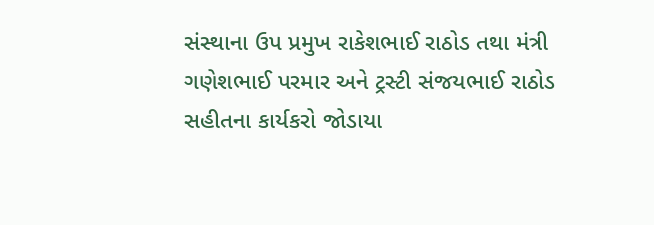સંસ્થાના ઉપ પ્રમુખ રાકેશભાઈ રાઠોડ તથા મંત્રી ગણેશભાઈ પરમાર અને ટ્રસ્ટી સંજયભાઈ રાઠોડ સહીતના કાર્યકરો જોડાયા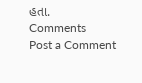હતા.
Comments
Post a Comment